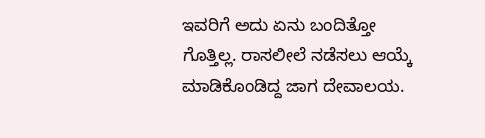ಇವರಿಗೆ ಅದು ಏನು ಬಂದಿತ್ತೋ ಗೊತ್ತಿಲ್ಲ. ರಾಸಲೀಲೆ ನಡೆಸಲು ಆಯ್ಕೆ ಮಾಡಿಕೊಂಡಿದ್ದ ಜಾಗ ದೇವಾಲಯ.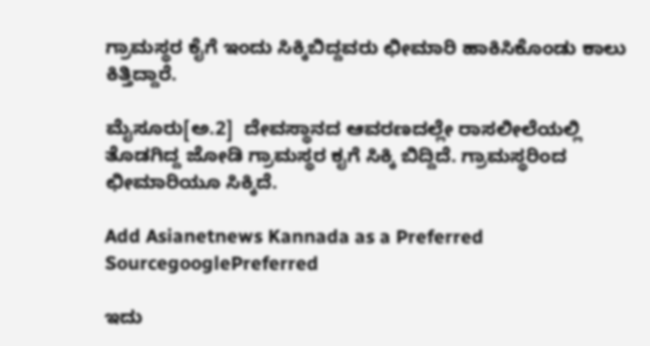ಗ್ರಾಮಸ್ಥರ ಕೈಗೆ ಇಂದು ಸಿಕ್ಕಿಬಿದ್ದವರು ಛೀಮಾರಿ ಹಾಕಿಸಿಕೊಂಡು ಕಾಲು ಕಿತ್ತಿದ್ದಾರೆ.

ಮೈಸೂರು[ಅ.2]  ದೇವಸ್ಥಾನದ ಆವರಣದಲ್ಲೇ ರಾಸಲೀಲೆಯಲ್ಲಿ ತೊಡಗಿದ್ದ ಜೋಡಿ ಗ್ರಾಮಸ್ಥರ ಕೖಗೆ ಸಿಕ್ಕಿ ಬಿದ್ದಿದೆ. ಗ್ರಾಮಸ್ಥರಿಂದ ಛೀಮಾರಿಯೂ ಸಿಕ್ಕಿದೆ.

Add Asianetnews Kannada as a Preferred SourcegooglePreferred

ಇದು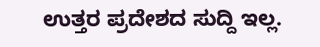ಉತ್ತರ ಪ್ರದೇಶದ ಸುದ್ದಿ ಇಲ್ಲ.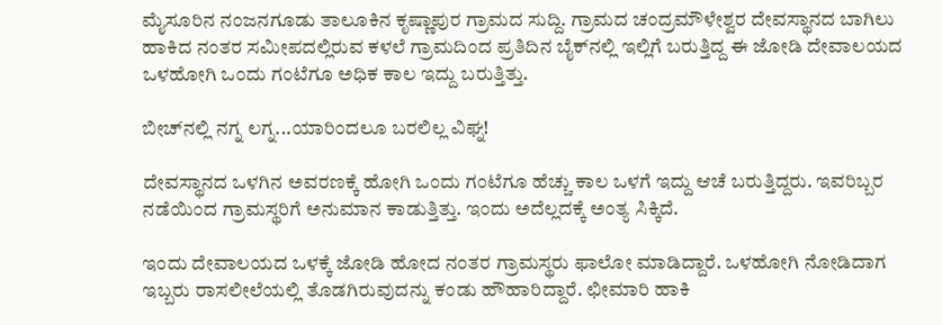ಮೈಸೂರಿನ ನಂಜನಗೂಡು ತಾಲೂಕಿನ ಕೃಷ್ಣಾಪುರ ಗ್ರಾಮದ ಸುದ್ದಿ. ಗ್ರಾಮದ ಚಂದ್ರಮೌಳೇಶ್ವರ ದೇವಸ್ಥಾನದ ಬಾಗಿಲು ಹಾಕಿದ ನಂತರ ಸಮೀಪದಲ್ಲಿರುವ ಕಳಲೆ ಗ್ರಾಮದಿಂದ ಪ್ರತಿದಿನ ಬೈಕ್‍ನಲ್ಲಿ ಇಲ್ಲಿಗೆ ಬರುತ್ತಿದ್ದ ಈ ಜೋಡಿ ದೇವಾಲಯದ ಒಳಹೋಗಿ ಒಂದು ಗಂಟೆಗೂ ಅಧಿಕ ಕಾಲ ಇದ್ದು ಬರುತ್ತಿತ್ತು.

ಬೀಚ್‌ನಲ್ಲಿ ನಗ್ನ ಲಗ್ನ...ಯಾರಿಂದಲೂ ಬರಲಿಲ್ಲ ವಿಘ್ನ!

ದೇವಸ್ಥಾನದ ಒಳಗಿನ ಅವರಣಕ್ಕೆ ಹೋಗಿ ಒಂದು ಗಂಟೆಗೂ ಹೆಚ್ಚು ಕಾಲ ಒಳಗೆ ಇದ್ದು ಆಚೆ ಬರುತ್ತಿದ್ದರು. ಇವರಿಬ್ಬರ ನಡೆಯಿಂದ ಗ್ರಾಮಸ್ಥರಿಗೆ ಅನುಮಾನ ಕಾಡುತ್ತಿತ್ತು. ಇಂದು ಅದೆಲ್ಲದಕ್ಕೆ ಅಂತ್ಯ ಸಿಕ್ಕಿದೆ.

ಇಂದು ದೇವಾಲಯದ ಒಳಕ್ಕೆ ಜೋಡಿ ಹೋದ ನಂತರ ಗ್ರಾಮಸ್ಥರು ಫಾಲೋ ಮಾಡಿದ್ದಾರೆ. ಒಳಹೋಗಿ ನೋಡಿದಾಗ ಇಬ್ಬರು ರಾಸಲೀಲೆಯಲ್ಲಿ ತೊಡಗಿರುವುದನ್ನು ಕಂಡು ಹೌಹಾರಿದ್ದಾರೆ. ಛೀಮಾರಿ ಹಾಕಿ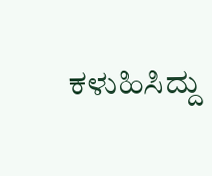ಕಳುಹಿಸಿದ್ದು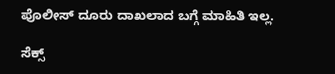ಪೊಲೀಸ್ ದೂರು ದಾಖಲಾದ ಬಗ್ಗೆ ಮಾಹಿತಿ ಇಲ್ಲ.

ಸೆಕ್ಸ್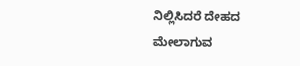ನಿಲ್ಲಿಸಿದರೆ ದೇಹದ ಮೇಲಾಗುವ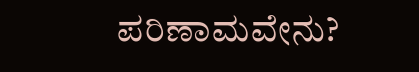ಪರಿಣಾಮವೇನು?